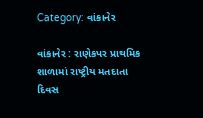Category: વાંકાનેર

વાંકાનેર : રાણેકપર પ્રાથમિક શાળામાં રાષ્ટ્રીય મતદાતા દિવસ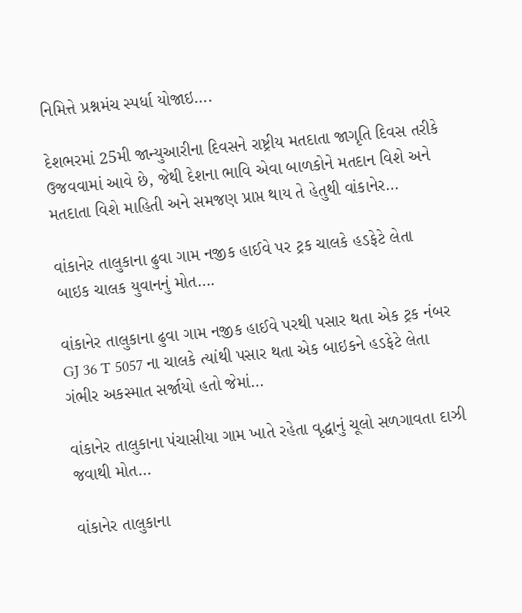નિમિત્તે પ્રશ્નમંચ સ્પર્ધા યોજાઇ….

દેશભરમાં 25મી જાન્યુઆરીના દિવસને રાષ્ટ્રીય મતદાતા જાગૃતિ દિવસ તરીકે ઉજવવામાં આવે છે, જેથી દેશના ભાવિ એવા બાળકોને મતદાન વિશે અને મતદાતા વિશે માહિતી અને સમજણ પ્રાપ્ત થાય તે હેતુથી વાંકાનેર…

વાંકાનેર તાલુકાના ઢુવા ગામ નજીક હાઈવે પર ટ્રક ચાલકે હડફેટે લેતા બાઇક ચાલક યુવાનનું મોત….

વાંકાનેર તાલુકાના ઢુવા ગામ નજીક હાઈવે પરથી પસાર થતા એક ટ્રક નંબર GJ 36 T 5057 ના ચાલકે ત્યાંથી પસાર થતા એક બાઇકને હડફેટે લેતા ગંભીર અકસ્માત સર્જાયો હતો જેમાં…

વાંકાનેર તાલુકાના પંચાસીયા ગામ ખાતે રહેતા વૃદ્ધાનું ચૂલો સળગાવતા દાઝી જવાથી મોત…

વાંકાનેર તાલુકાના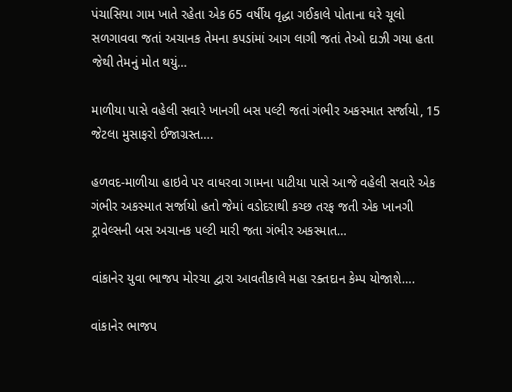પંચાસિયા ગામ ખાતે રહેતા એક 65 વર્ષીય વૃદ્ધા ગઈકાલે પોતાના ઘરે ચૂલો સળગાવવા જતાં અચાનક તેમના કપડાંમાં આગ લાગી જતાં તેઓ દાઝી ગયા હતા જેથી તેમનું મોત થયું…

માળીયા પાસે વહેલી સવારે ખાનગી બસ પલ્ટી જતાં ગંભીર અકસ્માત સર્જાયો, 15 જેટલા મુસાફરો ઈજાગ્રસ્ત….

હળવદ-માળીયા હાઇવે પર વાધરવા ગામના પાટીયા પાસે આજે વહેલી સવારે એક ગંભીર અકસ્માત સર્જાયો હતો જેમાં વડોદરાથી કચ્છ તરફ જતી એક ખાનગી ટ્રાવેલ્સની બસ અચાનક પલ્ટી મારી જતા ગંભીર અકસ્માત…

વાંકાનેર યુવા ભાજપ મોરચા દ્વારા આવતીકાલે મહા રક્તદાન કેમ્પ યોજાશે….

વાંકાનેર ભાજપ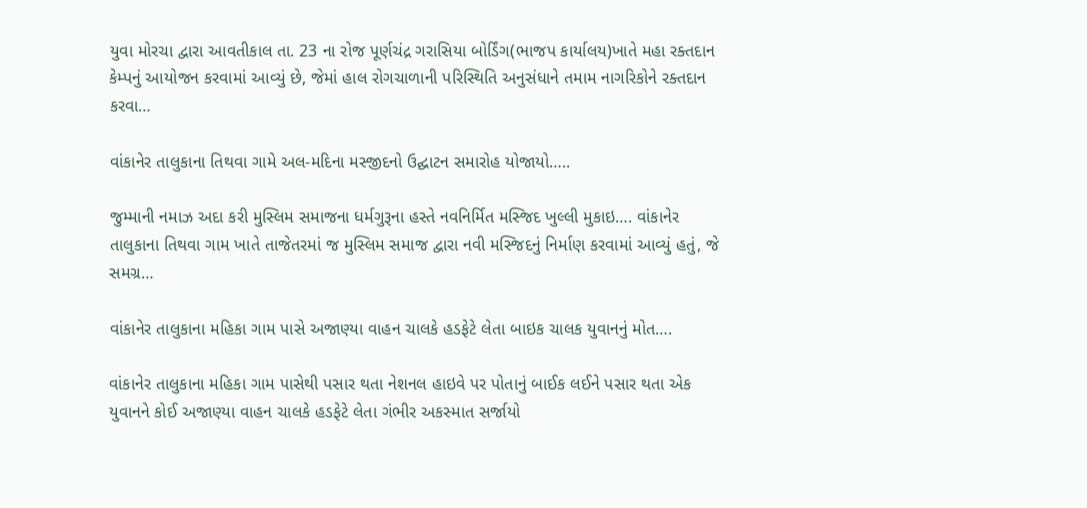યુવા મોરચા દ્વારા આવતીકાલ તા. 23 ના રોજ પૂર્ણચંદ્ર ગરાસિયા બોર્ડિંગ(ભાજપ કાર્યાલય)ખાતે મહા રક્તદાન કેમ્પનું આયોજન કરવામાં આવ્યું છે, જેમાં હાલ રોગચાળાની પરિસ્થિતિ અનુસંધાને તમામ નાગરિકોને રક્તદાન કરવા…

વાંકાનેર તાલુકાના તિથવા ગામે અલ-મદિના મસ્જીદનો ઉદ્ઘાટન સમારોહ યોજાયો…..

જુમ્માની નમાઝ અદા કરી મુસ્લિમ સમાજના ધર્મગુરૂના હસ્તે નવનિર્મિત મસ્જિદ ખુલ્લી મુકાઇ…. વાંકાનેર તાલુકાના તિથવા ગામ ખાતે તાજેતરમાં જ મુસ્લિમ સમાજ દ્વારા નવી મસ્જિદનું નિર્માણ કરવામાં આવ્યું હતું, જે સમગ્ર…

વાંકાનેર તાલુકાના મહિકા ગામ પાસે અજાણ્યા વાહન ચાલકે હડફેટે લેતા બાઇક ચાલક યુવાનનું મોત….

વાંકાનેર તાલુકાના મહિકા ગામ પાસેથી પસાર થતા નેશનલ હાઇવે પર પોતાનું બાઈક લઈને પસાર થતા એક યુવાનને કોઈ અજાણ્યા વાહન ચાલકે હડફેટે લેતા ગંભીર અકસ્માત સર્જાયો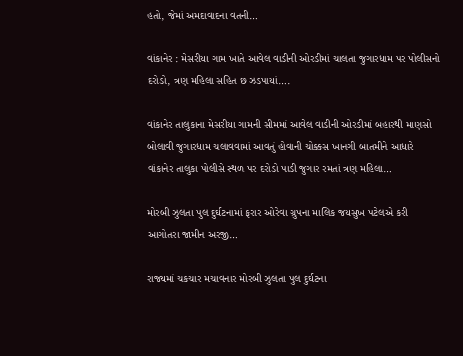હતો, જેમાં અમદાવાદના વતની…

વાંકાનેર : મેસરીયા ગામ ખાતે આવેલ વાડીની ઓરડીમાં ચાલતા જુગારધામ પર પોલીસનો દરોડો, ત્રણ મહિલા સહિત છ ઝડપાયાં….

વાંકાનેર તાલુકાના મેસરીયા ગામની સીમમાં આવેલ વાડીની ઓરડીમાં બહારથી માણસો બોલાવી જુગારધામ ચલાવવામાં આવતું હોવાની ચોક્કસ ખાનગી બાતમીને આધારે વાંકાનેર તાલુકા પોલીસે સ્થળ પર દરોડો પાડી જુગાર રમતાં ત્રણ મહિલા…

મોરબી ઝુલતા પુલ દુર્ઘટનામાં ફરાર ઓરેવા ગ્રુપના માલિક જયસુખ પટેલએ કરી આગોતરા જામીન અરજી…

રાજ્યમાં ચકચાર મચાવનાર મોરબી ઝુલતા પુલ દુર્ઘટના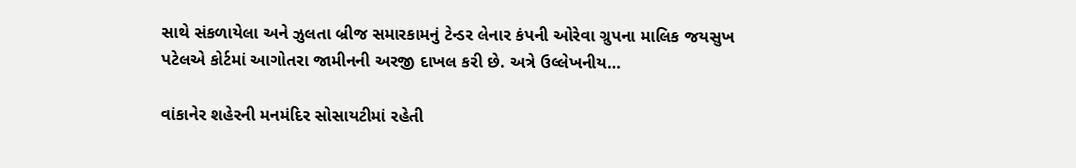સાથે સંકળાયેલા અને ઝુલતા બ્રીજ સમારકામનું ટેન્ડર લેનાર કંપની ઓરેવા ગ્રુપના માલિક જયસુખ પટેલએ કોર્ટમાં આગોતરા જામીનની અરજી દાખલ કરી છે. અત્રે ઉલ્લેખનીય…

વાંકાનેર શહેરની મનમંદિર સોસાયટીમાં રહેતી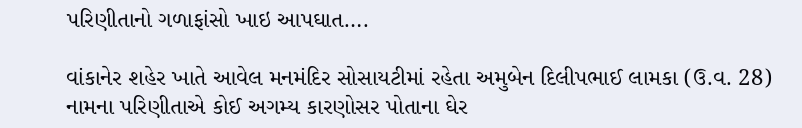પરિણીતાનો ગળાફાંસો ખાઇ આપઘાત….

વાંકાનેર શહેર ખાતે આવેલ મનમંદિર સોસાયટીમાં રહેતા અમુબેન દિલીપભાઈ લામકા (ઉ.વ. 28) નામના પરિણીતાએ કોઈ અગમ્ય કારણોસર પોતાના ઘેર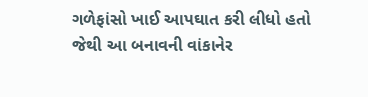ગળેફાંસો ખાઈ આપઘાત કરી લીધો હતો જેથી આ બનાવની વાંકાનેર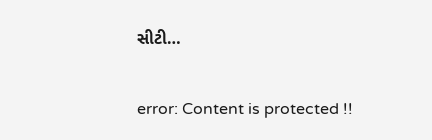સીટી…

error: Content is protected !!